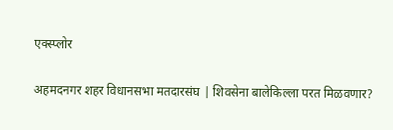एक्स्प्लोर

अहमदनगर शहर विधानसभा मतदारसंघ | शिवसेना बालेकिल्ला परत मिळवणार?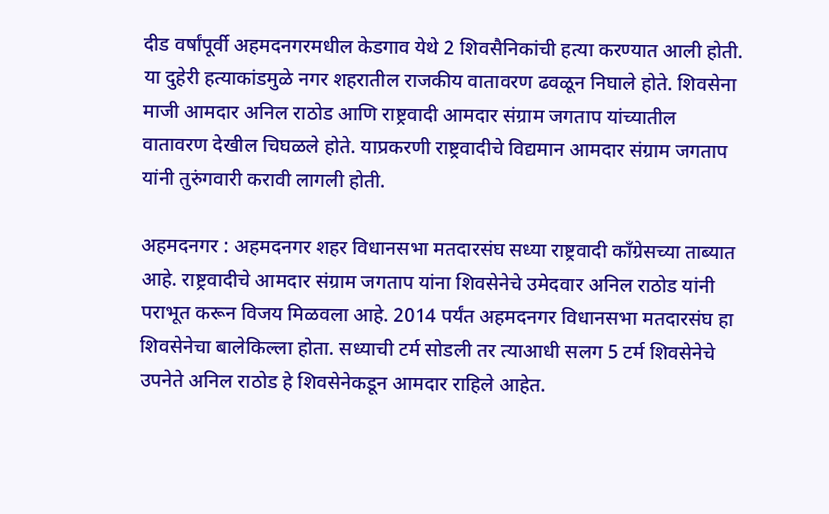दीड वर्षांपूर्वी अहमदनगरमधील केडगाव येथे 2 शिवसैनिकांची हत्या करण्यात आली होती. या दुहेरी हत्याकांडमुळे नगर शहरातील राजकीय वातावरण ढवळून निघाले होते. शिवसेना माजी आमदार अनिल राठोड आणि राष्ट्रवादी आमदार संग्राम जगताप यांच्यातील वातावरण देखील चिघळले होते. याप्रकरणी राष्ट्रवादीचे विद्यमान आमदार संग्राम जगताप यांनी तुरुंगवारी करावी लागली होती.

अहमदनगर : अहमदनगर शहर विधानसभा मतदारसंघ सध्या राष्ट्रवादी काँग्रेसच्या ताब्यात आहे. राष्ट्रवादीचे आमदार संग्राम जगताप यांना शिवसेनेचे उमेदवार अनिल राठोड यांनी पराभूत करून विजय मिळवला आहे. 2014 पर्यंत अहमदनगर विधानसभा मतदारसंघ हा शिवसेनेचा बालेकिल्ला होता. सध्याची टर्म सोडली तर त्याआधी सलग 5 टर्म शिवसेनेचे उपनेते अनिल राठोड हे शिवसेनेकडून आमदार राहिले आहेत.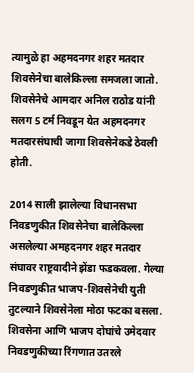त्यामुळे हा अहमदनगर शहर मतदार शिवसेनेचा बालेकिल्ला समजला जातो. शिवसेनेचे आमदार अनिल राठोड यांनी सलग 5 टर्म निवडून येत अहमदनगर मतदारसंघाची जागा शिवसेनेकडे ठेवली होती.

2014 साली झालेल्या विधानसभा निवडणुकीत शिवसेनेचा बालेकिल्ला असलेल्या अमहदनगर शहर मतदार संघावर राष्ट्रवादीने झेंडा फडकवला. गेल्या निवडणुकीत भाजप-शिवसेनेची युती तुटल्याने शिवसेनेला मोठा फटका बसला. शिवसेना आणि भाजप दोघांचे उमेदवार निवडणुकीच्या रिंगणात उतरले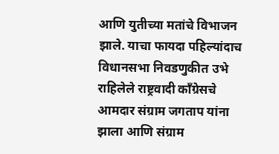आणि युतीच्या मतांचे विभाजन झाले. याचा फायदा पहिल्यांदाच विधानसभा निवडणुकीत उभे राहिलेले राष्ट्रवादी काँग्रेसचे आमदार संग्राम जगताप यांना झाला आणि संग्राम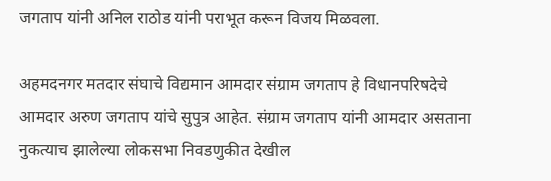जगताप यांनी अनिल राठोड यांनी पराभूत करून विजय मिळवला.

अहमदनगर मतदार संघाचे विद्यमान आमदार संग्राम जगताप हे विधानपरिषदेचे आमदार अरुण जगताप यांचे सुपुत्र आहेत. संग्राम जगताप यांनी आमदार असताना नुकत्याच झालेल्या लोकसभा निवडणुकीत देखील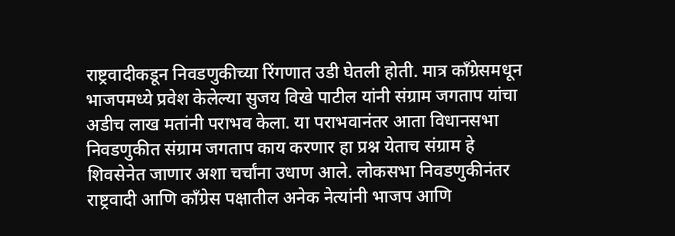राष्ट्रवादीकडून निवडणुकीच्या रिंगणात उडी घेतली होती. मात्र काँग्रेसमधून भाजपमध्ये प्रवेश केलेल्या सुजय विखे पाटील यांनी संग्राम जगताप यांचा अडीच लाख मतांनी पराभव केला. या पराभवानंतर आता विधानसभा निवडणुकीत संग्राम जगताप काय करणार हा प्रश्न येताच संग्राम हे शिवसेनेत जाणार अशा चर्चांना उधाण आले. लोकसभा निवडणुकीनंतर राष्ट्रवादी आणि काँग्रेस पक्षातील अनेक नेत्यांनी भाजप आणि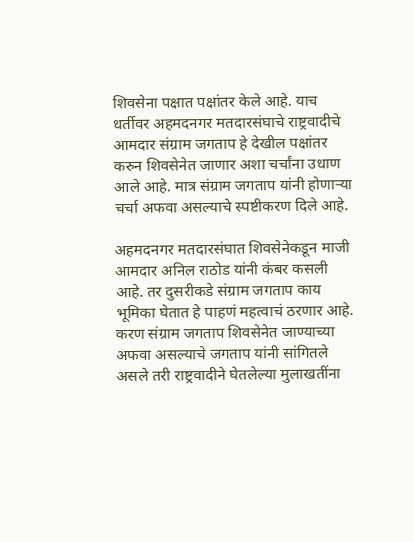शिवसेना पक्षात पक्षांतर केले आहे. याच धर्तीवर अहमदनगर मतदारसंघाचे राष्ट्रवादीचे आमदार संग्राम जगताप हे देखील पक्षांतर करुन शिवसेनेत जाणार अशा चर्चांना उधाण आले आहे. मात्र संग्राम जगताप यांनी होणाऱ्या चर्चा अफवा असल्याचे स्पष्टीकरण दिले आहे.

अहमदनगर मतदारसंघात शिवसेनेकडून माजी आमदार अनिल राठोड यांनी कंबर कसली आहे. तर दुसरीकडे संग्राम जगताप काय भूमिका घेतात हे पाहणं महत्वाचं ठरणार आहे. करण संग्राम जगताप शिवसेनेत जाण्याच्या अफवा असल्याचे जगताप यांनी सांगितले असले तरी राष्ट्रवादीने घेतलेल्या मुलाखतींना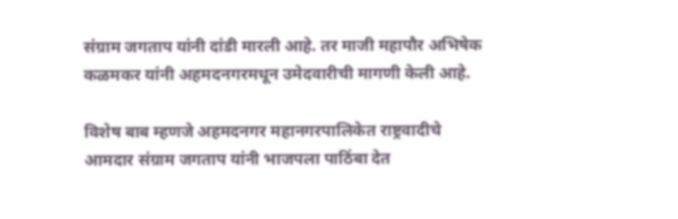संग्राम जगताप यांनी दांडी मारली आहे. तर माजी महापौर अभिषेक कळमकर यांनी अहमदनगरमधून उमेदवारीची मागणी केली आहे.

विशेष बाब म्हणजे अहमदनगर महानगरपालिकेत राष्ट्रवादीचे आमदार संग्राम जगताप यांनी भाजपला पाठिंबा देत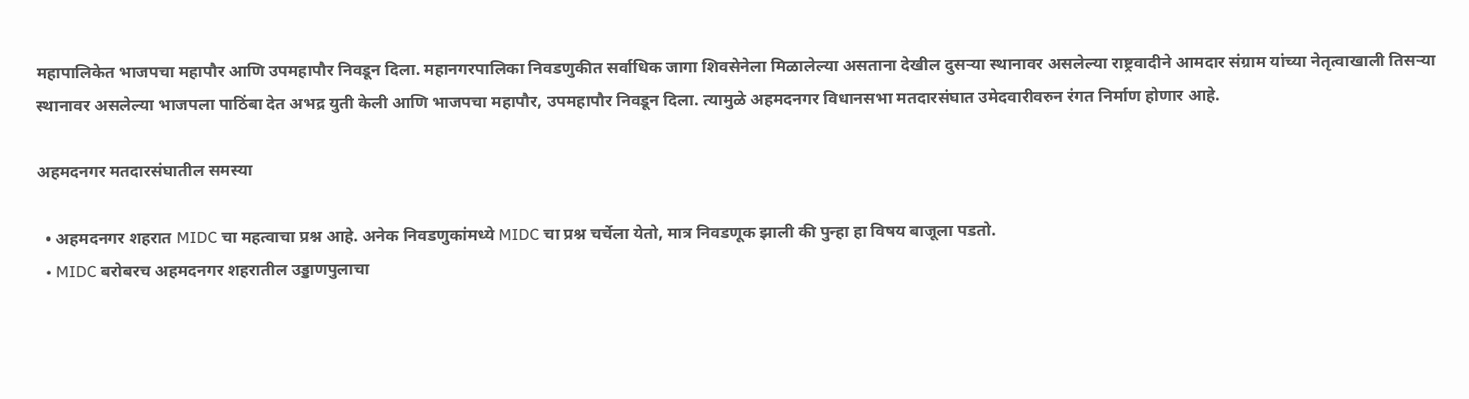महापालिकेत भाजपचा महापौर आणि उपमहापौर निवडून दिला. महानगरपालिका निवडणुकीत सर्वाधिक जागा शिवसेनेला मिळालेल्या असताना देखील दुसऱ्या स्थानावर असलेल्या राष्ट्रवादीने आमदार संग्राम यांच्या नेतृत्वाखाली तिसऱ्या स्थानावर असलेल्या भाजपला पाठिंबा देत अभद्र युती केली आणि भाजपचा महापौर, उपमहापौर निवडून दिला. त्यामुळे अहमदनगर विधानसभा मतदारसंघात उमेदवारीवरुन रंगत निर्माण होणार आहे.

अहमदनगर मतदारसंघातील समस्या

  • अहमदनगर शहरात MIDC चा महत्वाचा प्रश्न आहे. अनेक निवडणुकांमध्ये MIDC चा प्रश्न चर्चेला येतो, मात्र निवडणूक झाली की पुन्हा हा विषय बाजूला पडतो.
  • MIDC बरोबरच अहमदनगर शहरातील उड्डाणपुलाचा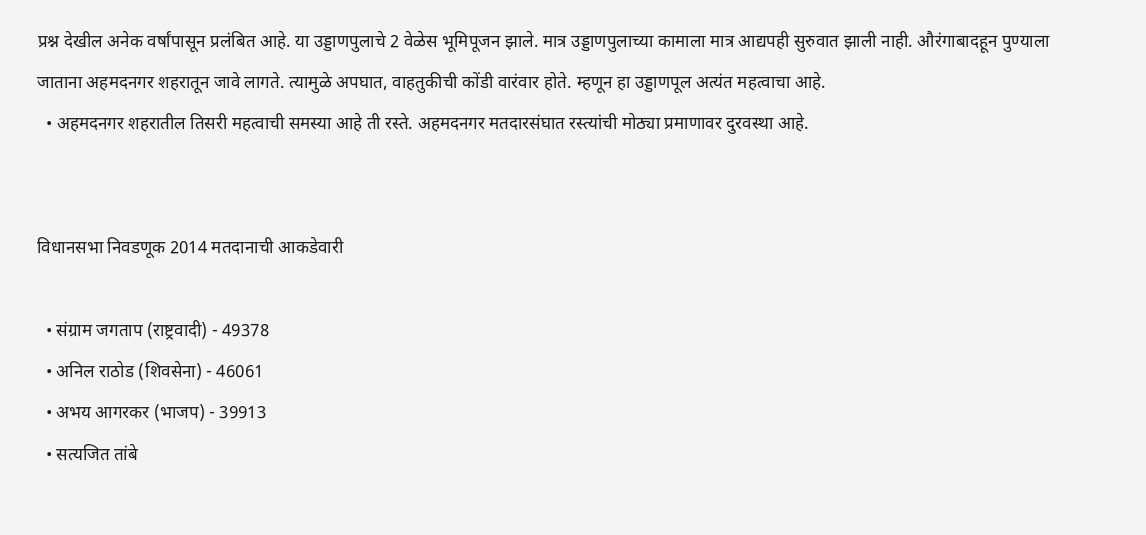प्रश्न देखील अनेक वर्षांपासून प्रलंबित आहे. या उड्डाणपुलाचे 2 वेळेस भूमिपूजन झाले. मात्र उड्डाणपुलाच्या कामाला मात्र आद्यपही सुरुवात झाली नाही. औरंगाबादहून पुण्याला जाताना अहमदनगर शहरातून जावे लागते. त्यामुळे अपघात, वाहतुकीची कोंडी वारंवार होते. म्हणून हा उड्डाणपूल अत्यंत महत्वाचा आहे.
  • अहमदनगर शहरातील तिसरी महत्वाची समस्या आहे ती रस्ते. अहमदनगर मतदारसंघात रस्त्यांची मोठ्या प्रमाणावर दुरवस्था आहे.


विधानसभा निवडणूक 2014 मतदानाची आकडेवारी

  • संग्राम जगताप (राष्ट्रवादी) - 49378
  • अनिल राठोड (शिवसेना) - 46061
  • अभय आगरकर (भाजप) - 39913
  • सत्यजित तांबे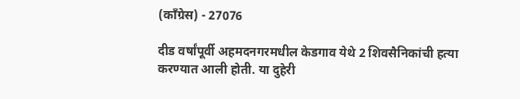(काँग्रेस) - 27076

दीड वर्षांपूर्वी अहमदनगरमधील केडगाव येथे 2 शिवसैनिकांची हत्या करण्यात आली होती. या दुहेरी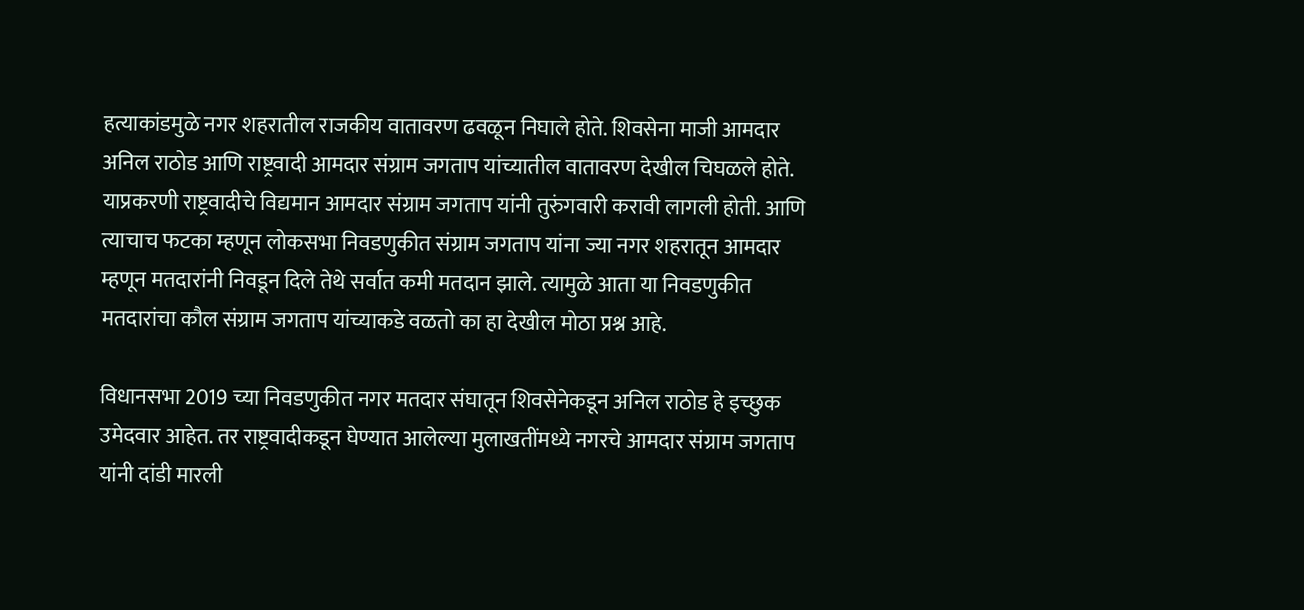हत्याकांडमुळे नगर शहरातील राजकीय वातावरण ढवळून निघाले होते. शिवसेना माजी आमदार अनिल राठोड आणि राष्ट्रवादी आमदार संग्राम जगताप यांच्यातील वातावरण देखील चिघळले होते. याप्रकरणी राष्ट्रवादीचे विद्यमान आमदार संग्राम जगताप यांनी तुरुंगवारी करावी लागली होती. आणि त्याचाच फटका म्हणून लोकसभा निवडणुकीत संग्राम जगताप यांना ज्या नगर शहरातून आमदार म्हणून मतदारांनी निवडून दिले तेथे सर्वात कमी मतदान झाले. त्यामुळे आता या निवडणुकीत मतदारांचा कौल संग्राम जगताप यांच्याकडे वळतो का हा देखील मोठा प्रश्न आहे.

विधानसभा 2019 च्या निवडणुकीत नगर मतदार संघातून शिवसेनेकडून अनिल राठोड हे इच्छुक उमेदवार आहेत. तर राष्ट्रवादीकडून घेण्यात आलेल्या मुलाखतींमध्ये नगरचे आमदार संग्राम जगताप यांनी दांडी मारली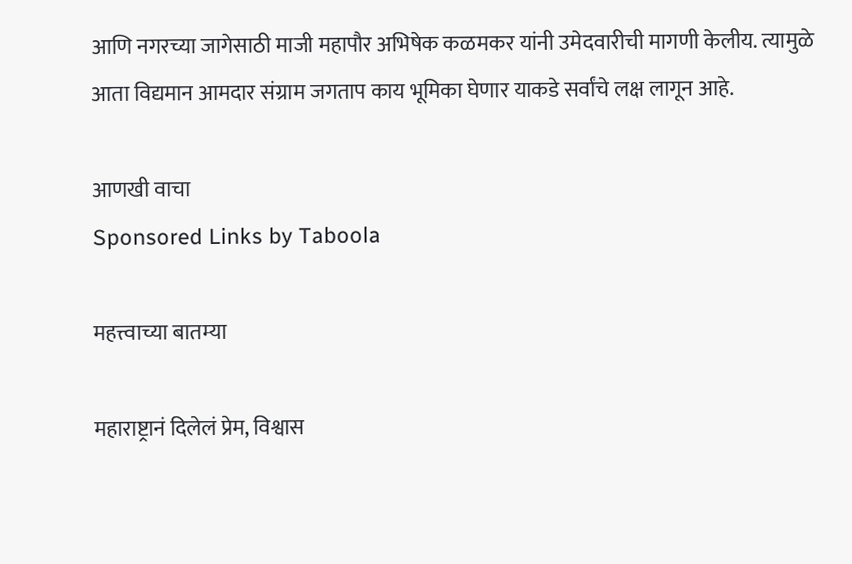आणि नगरच्या जागेसाठी माजी महापौर अभिषेक कळमकर यांनी उमेदवारीची मागणी केलीय. त्यामुळे आता विद्यमान आमदार संग्राम जगताप काय भूमिका घेणार याकडे सर्वांचे लक्ष लागून आहे.

आणखी वाचा
Sponsored Links by Taboola

महत्त्वाच्या बातम्या

महाराष्ट्रानं दिलेलं प्रेम, विश्वास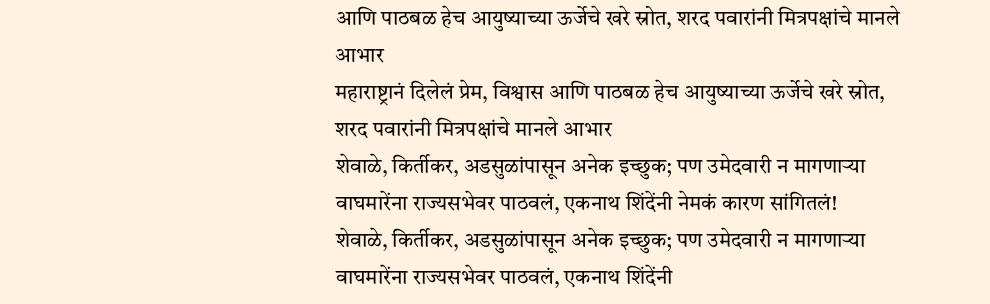आणि पाठबळ हेच आयुष्याच्या ऊर्जेचे खरे स्रोत, शरद पवारांनी मित्रपक्षांचे मानले आभार
महाराष्ट्रानं दिलेलं प्रेम, विश्वास आणि पाठबळ हेच आयुष्याच्या ऊर्जेचे खरे स्रोत, शरद पवारांनी मित्रपक्षांचे मानले आभार
शेवाळे, किर्तीकर, अडसुळांपासून अनेक इच्छुक; पण उमेदवारी न मागणाऱ्या वाघमारेंना राज्यसभेवर पाठवलं, एकनाथ शिंदेंनी नेमकं कारण सांगितलं!
शेवाळे, किर्तीकर, अडसुळांपासून अनेक इच्छुक; पण उमेदवारी न मागणाऱ्या वाघमारेंना राज्यसभेवर पाठवलं, एकनाथ शिंदेंनी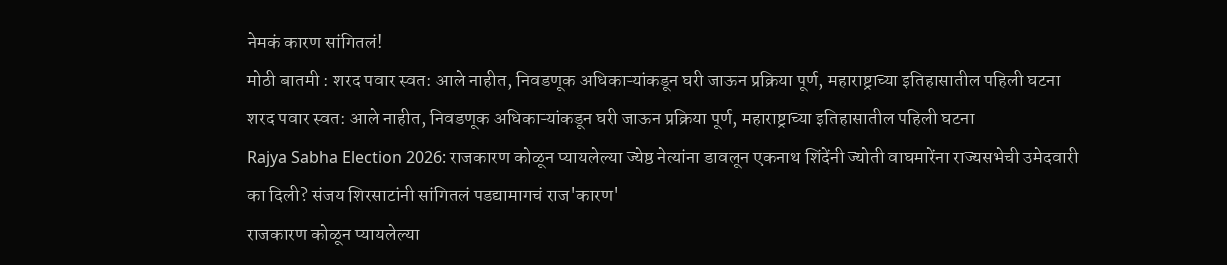नेमकं कारण सांगितलं!
मोठी बातमी : शरद पवार स्वत: आले नाहीत, निवडणूक अधिकाऱ्यांकडून घरी जाऊन प्रक्रिया पूर्ण, महाराष्ट्राच्या इतिहासातील पहिली घटना
शरद पवार स्वत: आले नाहीत, निवडणूक अधिकाऱ्यांकडून घरी जाऊन प्रक्रिया पूर्ण, महाराष्ट्राच्या इतिहासातील पहिली घटना
Rajya Sabha Election 2026: राजकारण कोळून प्यायलेल्या ज्येष्ठ नेत्यांना डावलून एकनाथ शिंदेंनी ज्योती वाघमारेंना राज्यसभेची उमेदवारी का दिली? संजय शिरसाटांनी सांगितलं पडद्यामागचं राज'कारण'
राजकारण कोळून प्यायलेल्या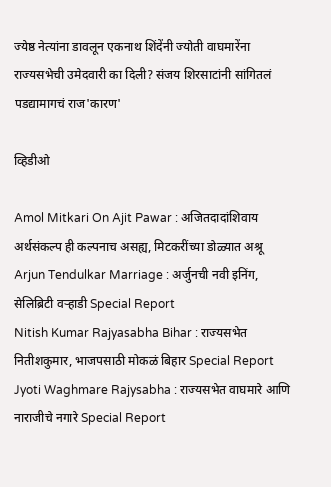ज्येष्ठ नेत्यांना डावलून एकनाथ शिंदेंनी ज्योती वाघमारेंना राज्यसभेची उमेदवारी का दिली? संजय शिरसाटांनी सांगितलं पडद्यामागचं राज'कारण'

व्हिडीओ

Amol Mitkari On Ajit Pawar : अजितदादांशिवाय अर्थसंकल्प ही कल्पनाच असह्य, मिटकरींच्या डोळ्यात अश्रू
Arjun Tendulkar Marriage : अर्जुनची नवी इनिंग, सेलिब्रिटी वऱ्हाडी Special Report
Nitish Kumar Rajyasabha Bihar : राज्यसभेत नितीशकुमार, भाजपसाठी मोकळं बिहार Special Report
Jyoti Waghmare Rajysabha : राज्यसभेत वाघमारे आणि नाराजीचे नगारे Special Report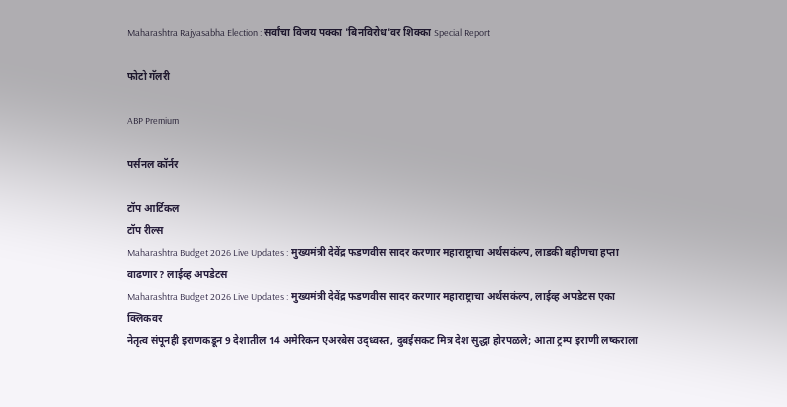Maharashtra Rajyasabha Election : सर्वांचा विजय पक्का 'बिनविरोध'वर शिक्का Special Report

फोटो गॅलरी

ABP Premium

पर्सनल कॉर्नर

टॉप आर्टिकल
टॉप रील्स
Maharashtra Budget 2026 Live Updates : मुख्यमंत्री देवेंद्र फडणवीस सादर करणार महाराष्ट्राचा अर्थसकंल्प, लाडकी बहीणचा हप्ता वाढणार? लाईव्ह अपडेटस
Maharashtra Budget 2026 Live Updates : मुख्यमंत्री देवेंद्र फडणवीस सादर करणार महाराष्ट्राचा अर्थसकंल्प, लाईव्ह अपडेटस एका क्लिकवर
नेतृत्व संपूनही इराणकडून 9 देशातील 14 अमेरिकन एअरबेस उद्ध्वस्त, दुबईसकट मित्र देश सुद्धा होरपळले; आता ट्रम्प इराणी लष्कराला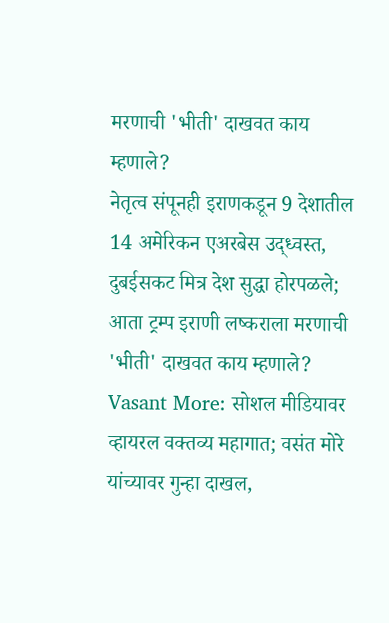मरणाची 'भीती' दाखवत काय म्हणाले?
नेतृत्व संपूनही इराणकडून 9 देशातील 14 अमेरिकन एअरबेस उद्ध्वस्त, दुबईसकट मित्र देश सुद्धा होरपळले; आता ट्रम्प इराणी लष्कराला मरणाची 'भीती' दाखवत काय म्हणाले?
Vasant More: सोशल मीडियावर व्हायरल वक्तव्य महागात; वसंत मोरे यांच्यावर गुन्हा दाखल,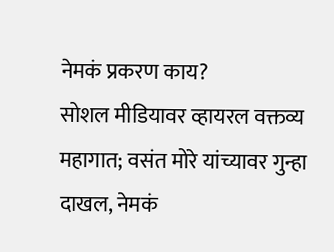नेमकं प्रकरण काय?
सोशल मीडियावर व्हायरल वक्तव्य महागात; वसंत मोरे यांच्यावर गुन्हा दाखल, नेमकं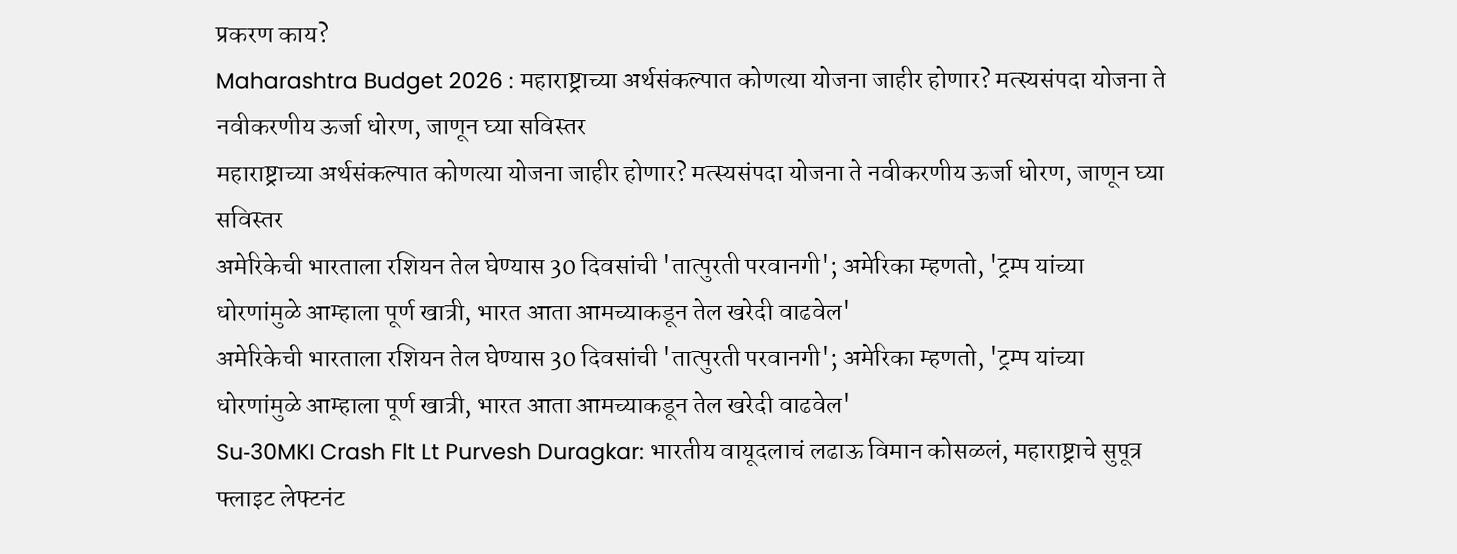प्रकरण काय?
Maharashtra Budget 2026 : महाराष्ट्राच्या अर्थसंकल्पात कोणत्या योजना जाहीर होणार? मत्स्यसंपदा योजना ते नवीकरणीय ऊर्जा धोरण, जाणून घ्या सविस्तर
महाराष्ट्राच्या अर्थसंकल्पात कोणत्या योजना जाहीर होणार? मत्स्यसंपदा योजना ते नवीकरणीय ऊर्जा धोरण, जाणून घ्या सविस्तर
अमेरिकेची भारताला रशियन तेल घेण्यास 30 दिवसांची 'तात्पुरती परवानगी'; अमेरिका म्हणतो, 'ट्रम्प यांच्या धोरणांमुळे आम्हाला पूर्ण खात्री, भारत आता आमच्याकडून तेल खरेदी वाढवेल'
अमेरिकेची भारताला रशियन तेल घेण्यास 30 दिवसांची 'तात्पुरती परवानगी'; अमेरिका म्हणतो, 'ट्रम्प यांच्या धोरणांमुळे आम्हाला पूर्ण खात्री, भारत आता आमच्याकडून तेल खरेदी वाढवेल'
Su‑30MKI Crash Flt Lt Purvesh Duragkar: भारतीय वायूदलाचं लढाऊ विमान कोसळलं, महाराष्ट्राचे सुपूत्र फ्लाइट लेफ्टनंट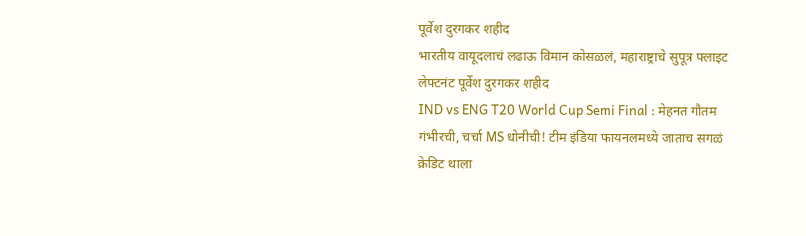पूर्वेश दुरगकर शहीद
भारतीय वायूदलाचं लढाऊ विमान कोसळलं, महाराष्ट्राचे सुपूत्र फ्लाइट लेफ्टनंट पूर्वेश दुरगकर शहीद
IND vs ENG T20 World Cup Semi Final : मेहनत गौतम गंभीरची, चर्चा MS धोनीची! टीम इंडिया फायनलमध्ये जाताच सगळं क्रेडिट थाला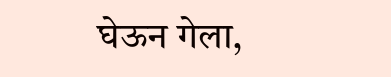घेऊन गेला,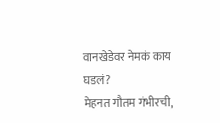वानखेडेवर नेमकं काय घडलं?
मेहनत गौतम गंभीरची,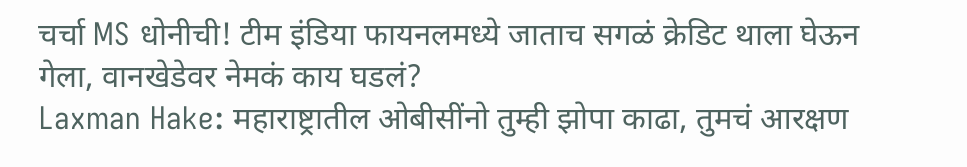चर्चा MS धोनीची! टीम इंडिया फायनलमध्ये जाताच सगळं क्रेडिट थाला घेऊन गेला, वानखेडेवर नेमकं काय घडलं?
Laxman Hake: महाराष्ट्रातील ओबीसींनो तुम्ही झोपा काढा, तुमचं आरक्षण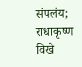संपलंय; राधाकृष्ण विखे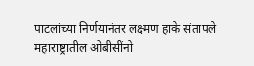पाटलांच्या निर्णयानंतर लक्ष्मण हाके संतापले
महाराष्ट्रातील ओबीसींनो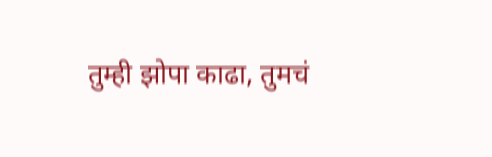तुम्ही झोपा काढा, तुमचं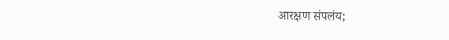आरक्षण संपलंय;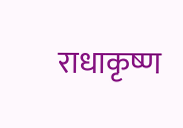राधाकृष्ण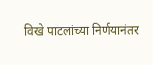विखे पाटलांच्या निर्णयानंतर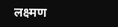लक्ष्मण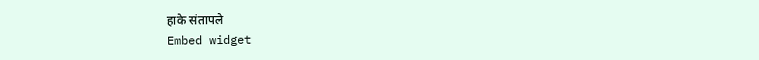हाके संतापले
Embed widget